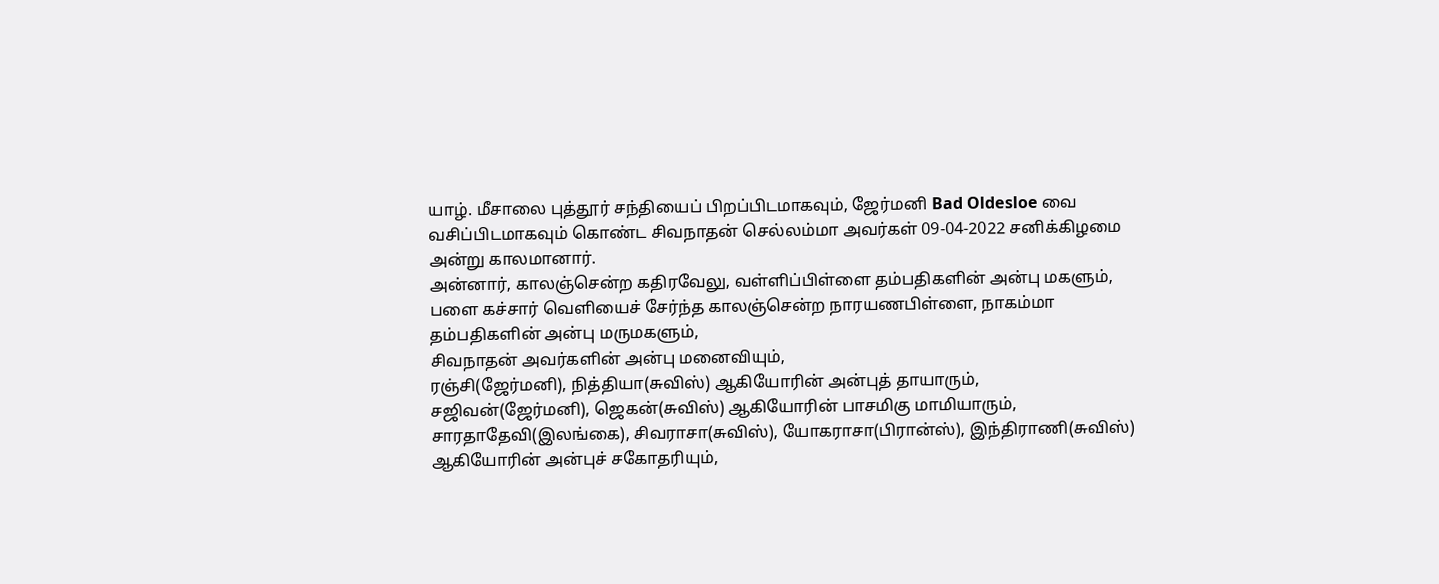யாழ். மீசாலை புத்தூர் சந்தியைப் பிறப்பிடமாகவும், ஜேர்மனி Bad Oldesloe வை வசிப்பிடமாகவும் கொண்ட சிவநாதன் செல்லம்மா அவர்கள் 09-04-2022 சனிக்கிழமை அன்று காலமானார்.
அன்னார், காலஞ்சென்ற கதிரவேலு, வள்ளிப்பிள்ளை தம்பதிகளின் அன்பு மகளும், பளை கச்சார் வெளியைச் சேர்ந்த காலஞ்சென்ற நாரயணபிள்ளை, நாகம்மா தம்பதிகளின் அன்பு மருமகளும்,
சிவநாதன் அவர்களின் அன்பு மனைவியும்,
ரஞ்சி(ஜேர்மனி), நித்தியா(சுவிஸ்) ஆகியோரின் அன்புத் தாயாரும்,
சஜிவன்(ஜேர்மனி), ஜெகன்(சுவிஸ்) ஆகியோரின் பாசமிகு மாமியாரும்,
சாரதாதேவி(இலங்கை), சிவராசா(சுவிஸ்), யோகராசா(பிரான்ஸ்), இந்திராணி(சுவிஸ்) ஆகியோரின் அன்புச் சகோதரியும்,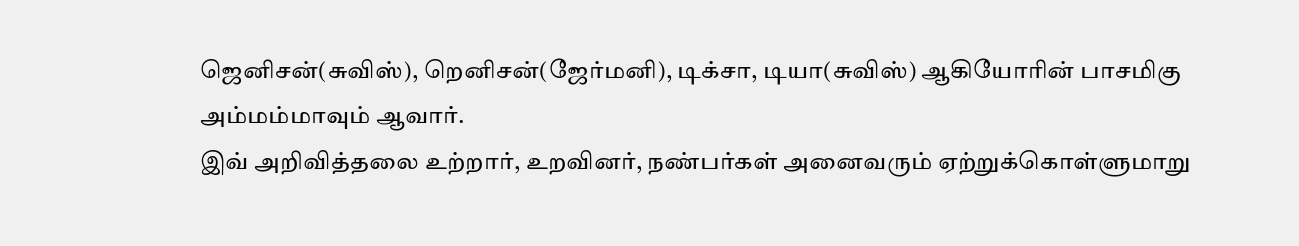ஜெனிசன்(சுவிஸ்), றெனிசன்(ஜேர்மனி), டிக்சா, டியா(சுவிஸ்) ஆகியோரின் பாசமிகு அம்மம்மாவும் ஆவார்.
இவ் அறிவித்தலை உற்றார், உறவினர், நண்பர்கள் அனைவரும் ஏற்றுக்கொள்ளுமாறு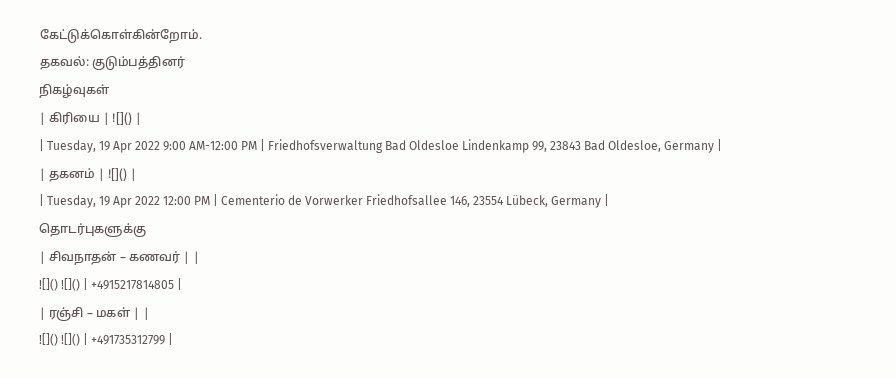கேட்டுக்கொள்கின்றோம்.
தகவல்: குடும்பத்தினர்
நிகழ்வுகள்
| கிரியை | ![]() |
| Tuesday, 19 Apr 2022 9:00 AM-12:00 PM | Friedhofsverwaltung Bad Oldesloe Lindenkamp 99, 23843 Bad Oldesloe, Germany |
| தகனம் | ![]() |
| Tuesday, 19 Apr 2022 12:00 PM | Cementerio de Vorwerker Friedhofsallee 146, 23554 Lübeck, Germany |
தொடர்புகளுக்கு
| சிவநாதன் – கணவர் | |
![]() ![]() | +4915217814805 |
| ரஞ்சி – மகள் | |
![]() ![]() | +491735312799 |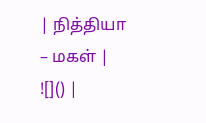| நித்தியா – மகள் | ![]() |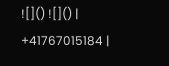![]() ![]() | +41767015184 |